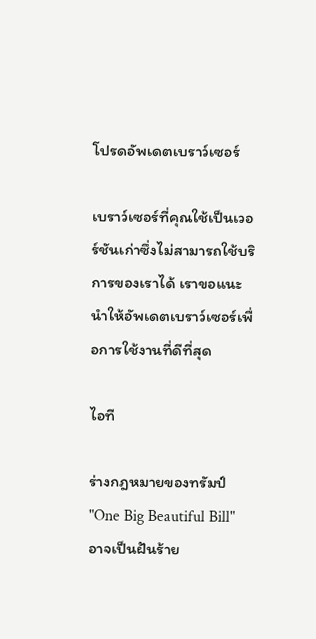โปรดอัพเดตเบราว์เซอร์

เบราว์เซอร์ที่คุณใช้เป็นเวอร์ชันเก่าซึ่งไม่สามารถใช้บริการของเราได้ เราขอแนะนำให้อัพเดตเบราว์เซอร์เพื่อการใช้งานที่ดีที่สุด

ไอที

ร่างกฎหมายของทรัมป์ "One Big Beautiful Bill" อาจเป็นฝันร้าย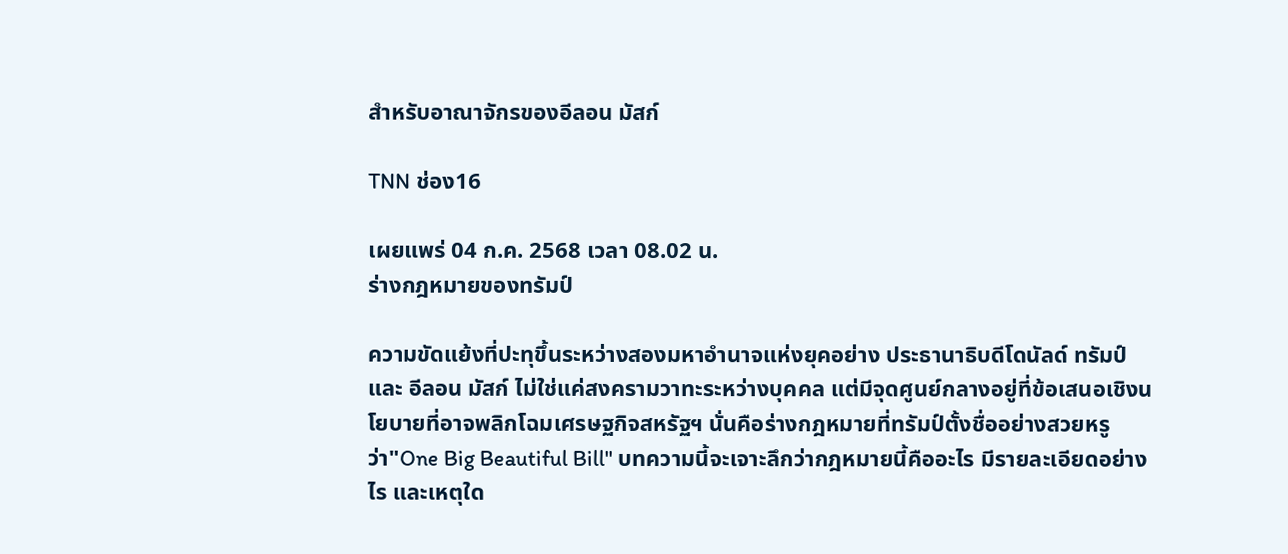สำหรับอาณาจักรของอีลอน มัสก์

TNN ช่อง16

เผยแพร่ 04 ก.ค. 2568 เวลา 08.02 น.
ร่างกฎหมายของทรัมป์

ความขัดแย้งที่ปะทุขึ้นระหว่างสองมหาอำนาจแห่งยุคอย่าง ประธานาธิบดีโดนัลด์ ทรัมป์ และ อีลอน มัสก์ ไม่ใช่แค่สงครามวาทะระหว่างบุคคล แต่มีจุดศูนย์กลางอยู่ที่ข้อเสนอเชิงนโยบายที่อาจพลิกโฉมเศรษฐกิจสหรัฐฯ นั่นคือร่างกฎหมายที่ทรัมป์ตั้งชื่ออย่างสวยหรูว่า"One Big Beautiful Bill" บทความนี้จะเจาะลึกว่ากฎหมายนี้คืออะไร มีรายละเอียดอย่างไร และเหตุใด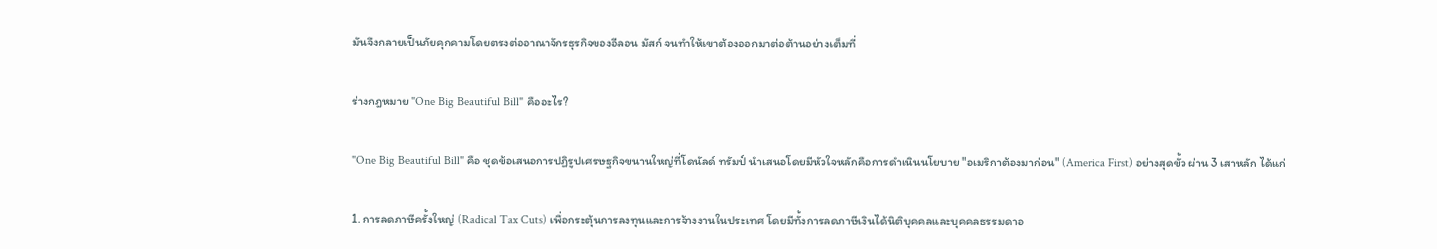มันจึงกลายเป็นภัยคุกคามโดยตรงต่ออาณาจักรธุรกิจของอีลอน มัสก์ จนทำให้เขาต้องออกมาต่อต้านอย่างเต็มที่

ร่างกฎหมาย "One Big Beautiful Bill" คืออะไร?

"One Big Beautiful Bill" คือ ชุดข้อเสนอการปฏิรูปเศรษฐกิจขนานใหญ่ที่โดนัลด์ ทรัมป์ นำเสนอโดยมีหัวใจหลักคือการดำเนินนโยบาย "อเมริกาต้องมาก่อน" (America First) อย่างสุดขั้ว ผ่าน 3 เสาหลัก ได้แก่

1. การลดภาษีครั้งใหญ่ (Radical Tax Cuts) เพื่อกระตุ้นการลงทุนและการจ้างงานในประเทศ โดยมีทั้งการลดภาษีเงินได้นิติบุคคลและบุคคลธรรมดาอ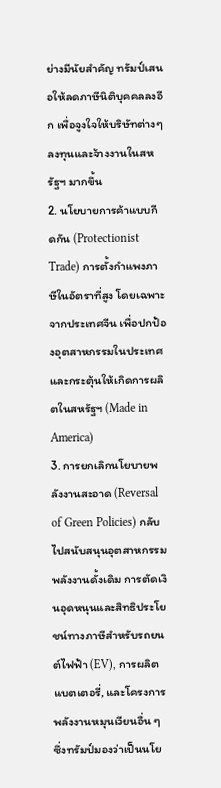ย่างมีนัยสำคัญ ทรัมป์เสนอให้ลดภาษีนิติบุคคลลงอีก เพื่อจูงใจให้บริษัทต่างๆ ลงทุนและจ้างงานในสหรัฐฯ มากขึ้น
2. นโยบายการค้าแบบกีดกัน (Protectionist Trade) การตั้งกำแพงภาษีในอัตราที่สูง โดยเฉพาะจากประเทศจีน เพื่อปกป้องอุตสาหกรรมในประเทศและกระตุ้นให้เกิดการผลิตในสหรัฐฯ (Made in America)
3. การยกเลิกนโยบายพลังงานสะอาด (Reversal of Green Policies) กลับไปสนับสนุนอุตสาหกรรมพลังงานดั้งเดิม การตัดเงินอุดหนุนและสิทธิประโยชน์ทางภาษีสำหรับรถยนต์ไฟฟ้า (EV), การผลิตแบตเตอรี่, และโครงการพลังงานหมุนเวียนอื่น ๆ ซึ่งทรัมป์มองว่าเป็นนโย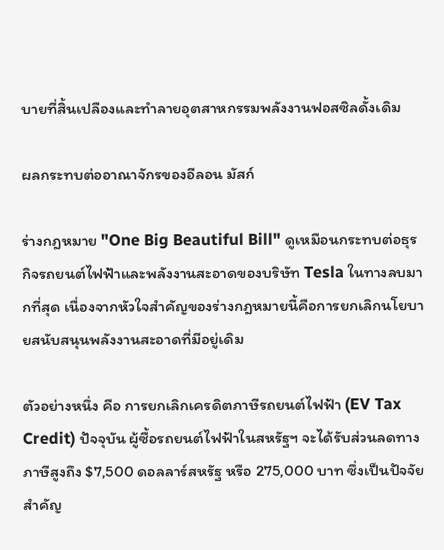บายที่สิ้นเปลืองและทำลายอุตสาหกรรมพลังงานฟอสซิลดั้งเดิม

ผลกระทบต่ออาณาจักรของอีลอน มัสก์

ร่างกฎหมาย "One Big Beautiful Bill" ดูเหมือนกระทบต่อธุรกิจรถยนต์ไฟฟ้าและพลังงานสะอาดของบริษัท Tesla ในทางลบมากที่สุด เนื่องจากหัวใจสำคัญของร่างกฎหมายนี้คือการยกเลิกนโยบายสนับสนุนพลังงานสะอาดที่มีอยู่เดิม

ตัวอย่างหนึ่ง คือ การยกเลิกเครดิตภาษีรถยนต์ไฟฟ้า (EV Tax Credit) ปัจจุบัน ผู้ซื้อรถยนต์ไฟฟ้าในสหรัฐฯ จะได้รับส่วนลดทางภาษีสูงถึง $7,500 ดอลลาร์สหรัฐ หรือ 275,000 บาท ซึ่งเป็นปัจจัยสำคัญ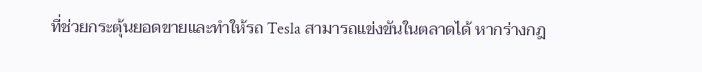ที่ช่วยกระตุ้นยอดขายและทำให้รถ Tesla สามารถแข่งขันในตลาดได้ หากร่างกฎ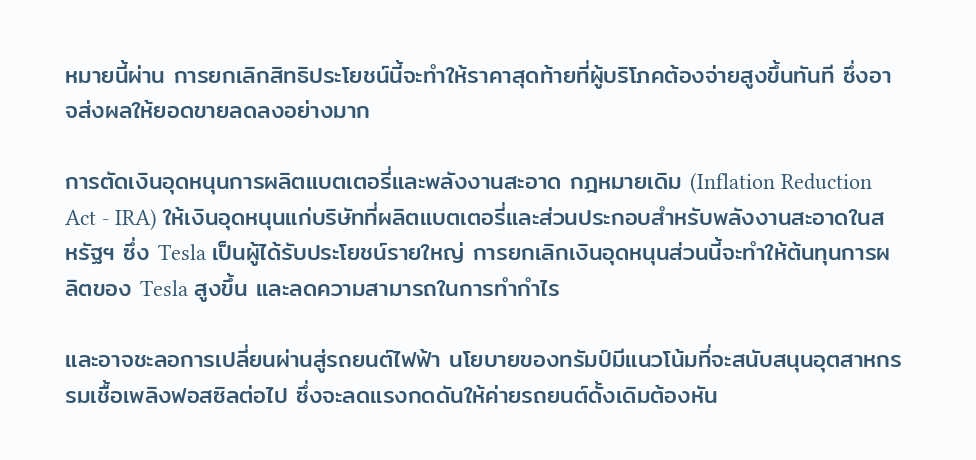หมายนี้ผ่าน การยกเลิกสิทธิประโยชน์นี้จะทำให้ราคาสุดท้ายที่ผู้บริโภคต้องจ่ายสูงขึ้นทันที ซึ่งอาจส่งผลให้ยอดขายลดลงอย่างมาก

การตัดเงินอุดหนุนการผลิตแบตเตอรี่และพลังงานสะอาด กฎหมายเดิม (Inflation Reduction Act - IRA) ให้เงินอุดหนุนแก่บริษัทที่ผลิตแบตเตอรี่และส่วนประกอบสำหรับพลังงานสะอาดในสหรัฐฯ ซึ่ง Tesla เป็นผู้ได้รับประโยชน์รายใหญ่ การยกเลิกเงินอุดหนุนส่วนนี้จะทำให้ต้นทุนการผลิตของ Tesla สูงขึ้น และลดความสามารถในการทำกำไร

และอาจชะลอการเปลี่ยนผ่านสู่รถยนต์ไฟฟ้า นโยบายของทรัมป์มีแนวโน้มที่จะสนับสนุนอุตสาหกรรมเชื้อเพลิงฟอสซิลต่อไป ซึ่งจะลดแรงกดดันให้ค่ายรถยนต์ดั้งเดิมต้องหัน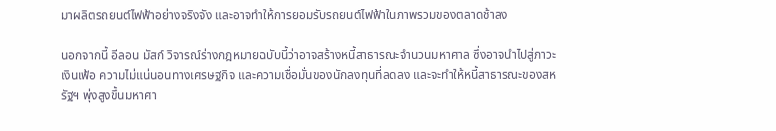มาผลิตรถยนต์ไฟฟ้าอย่างจริงจัง และอาจทำให้การยอมรับรถยนต์ไฟฟ้าในภาพรวมของตลาดช้าลง

นอกจากนี้ อีลอน มัสก์ วิจารณ์ร่างกฎหมายฉบับนี้ว่าอาจสร้างหนี้สาธารณะจำนวนมหาศาล ซึ่งอาจนำไปสู่ภาวะเงินเฟ้อ ความไม่แน่นอนทางเศรษฐกิจ และความเชื่อมั่นของนักลงทุนที่ลดลง และจะทำให้หนี้สาธารณะของสหรัฐฯ พุ่งสูงขึ้นมหาศา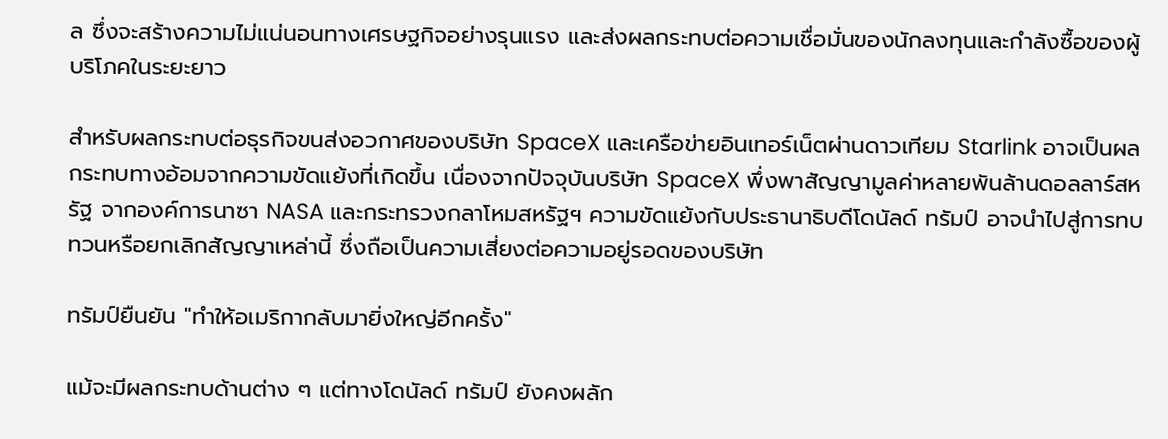ล ซึ่งจะสร้างความไม่แน่นอนทางเศรษฐกิจอย่างรุนแรง และส่งผลกระทบต่อความเชื่อมั่นของนักลงทุนและกำลังซื้อของผู้บริโภคในระยะยาว

สำหรับผลกระทบต่อธุรกิจขนส่งอวกาศของบริษัท SpaceX และเครือข่ายอินเทอร์เน็ตผ่านดาวเทียม Starlink อาจเป็นผลกระทบทางอ้อมจากความขัดแย้งที่เกิดขึ้น เนื่องจากปัจจุบันบริษัท SpaceX พึ่งพาสัญญามูลค่าหลายพันล้านดอลลาร์สหรัฐ จากองค์การนาซา NASA และกระทรวงกลาโหมสหรัฐฯ ความขัดแย้งกับประธานาธิบดีโดนัลด์ ทรัมป์ อาจนำไปสู่การทบทวนหรือยกเลิกสัญญาเหล่านี้ ซึ่งถือเป็นความเสี่ยงต่อความอยู่รอดของบริษัท

ทรัมป์ยืนยัน "ทำให้อเมริกากลับมายิ่งใหญ่อีกครั้ง"

แม้จะมีผลกระทบด้านต่าง ๆ แต่ทางโดนัลด์ ทรัมป์ ยังคงผลัก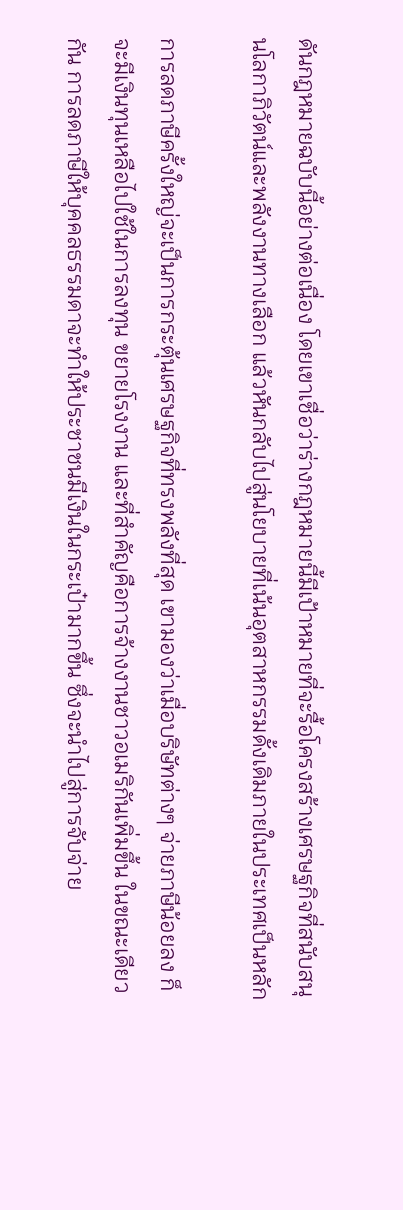ดันกฎหมายฉบับนี้อย่างต่อเนื่อง โดยเขาเชื่อว่าร่างกฎหมายนี้มีเป้าหมายที่จะรื้อโครงสร้างเศรษฐกิจที่สนับสนุนโลกาภิวัตน์และพลังงานทางเลือก แล้วหันกลับไปสู่นโยบายที่เน้นอุตสาหกรรมดั้งเดิมภายในประเทศเป็นหลัก

การลดภาษีครั้งใหญ่จะเป็นการกระตุ้นเศรษฐกิจที่ทรงพลังที่สุด เขามองว่าเมื่อบริษัทต่างๆ จ่ายภาษีน้อยลง ก็จะมีเงินทุนเหลือไปใช้ในการลงทุน ขยายโรงงาน และที่สำคัญคือการจ้างงานชาวอเมริกันเพิ่มขึ้น ในขณะเดียวกัน การลดภาษีให้บุคคลธรรมดาจะทำให้ประชาชนมีเงินในกระเป๋ามากขึ้น ซึ่งจะนำไปสู่การจับจ่าย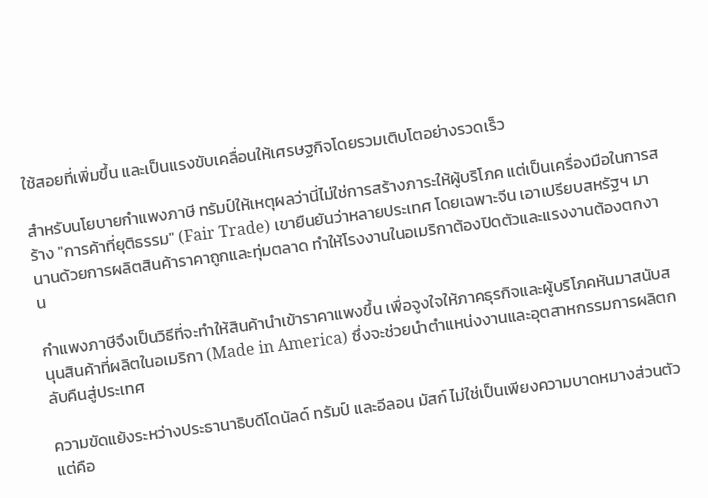ใช้สอยที่เพิ่มขึ้น และเป็นแรงขับเคลื่อนให้เศรษฐกิจโดยรวมเติบโตอย่างรวดเร็ว

สำหรับนโยบายกำแพงภาษี ทรัมป์ให้เหตุผลว่านี่ไม่ใช่การสร้างภาระให้ผู้บริโภค แต่เป็นเครื่องมือในการสร้าง "การค้าที่ยุติธรรม" (Fair Trade) เขายืนยันว่าหลายประเทศ โดยเฉพาะจีน เอาเปรียบสหรัฐฯ มานานด้วยการผลิตสินค้าราคาถูกและทุ่มตลาด ทำให้โรงงานในอเมริกาต้องปิดตัวและแรงงานต้องตกงาน

กำแพงภาษีจึงเป็นวิธีที่จะทำให้สินค้านำเข้าราคาแพงขึ้น เพื่อจูงใจให้ภาคธุรกิจและผู้บริโภคหันมาสนับสนุนสินค้าที่ผลิตในอเมริกา (Made in America) ซึ่งจะช่วยนำตำแหน่งงานและอุตสาหกรรมการผลิตกลับคืนสู่ประเทศ

ความขัดแย้งระหว่างประธานาธิบดีโดนัลด์ ทรัมป์ และอีลอน มัสก์ ไม่ใช่เป็นเพียงความบาดหมางส่วนตัว แต่คือ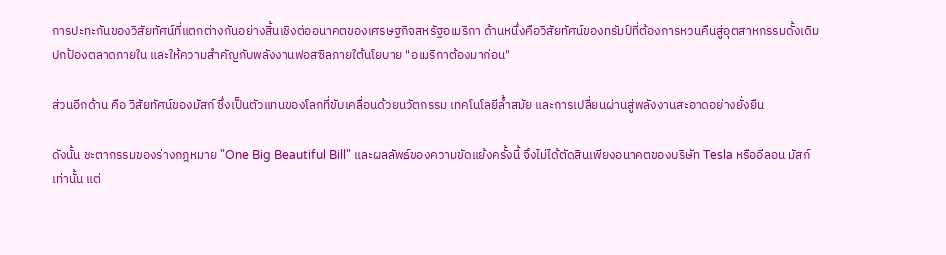การปะทะกันของวิสัยทัศน์ที่แตกต่างกันอย่างสิ้นเชิงต่ออนาคตของเศรษฐกิจสหรัฐอเมริกา ด้านหนึ่งคือวิสัยทัศน์ของทรัมป์ที่ต้องการหวนคืนสู่อุตสาหกรรมดั้งเดิม ปกป้องตลาดภายใน และให้ความสำคัญกับพลังงานฟอสซิลภายใต้นโยบาย "อเมริกาต้องมาก่อน"

ส่วนอีกด้าน คือ วิสัยทัศน์ของมัสก์ ซึ่งเป็นตัวแทนของโลกที่ขับเคลื่อนด้วยนวัตกรรม เทคโนโลยีล้ำสมัย และการเปลี่ยนผ่านสู่พลังงานสะอาดอย่างยั่งยืน

ดังนั้น ชะตากรรมของร่างกฎหมาย "One Big Beautiful Bill" และผลลัพธ์ของความขัดแย้งครั้งนี้ จึงไม่ได้ตัดสินเพียงอนาคตของบริษัท Tesla หรืออีลอน มัสก์เท่านั้น แต่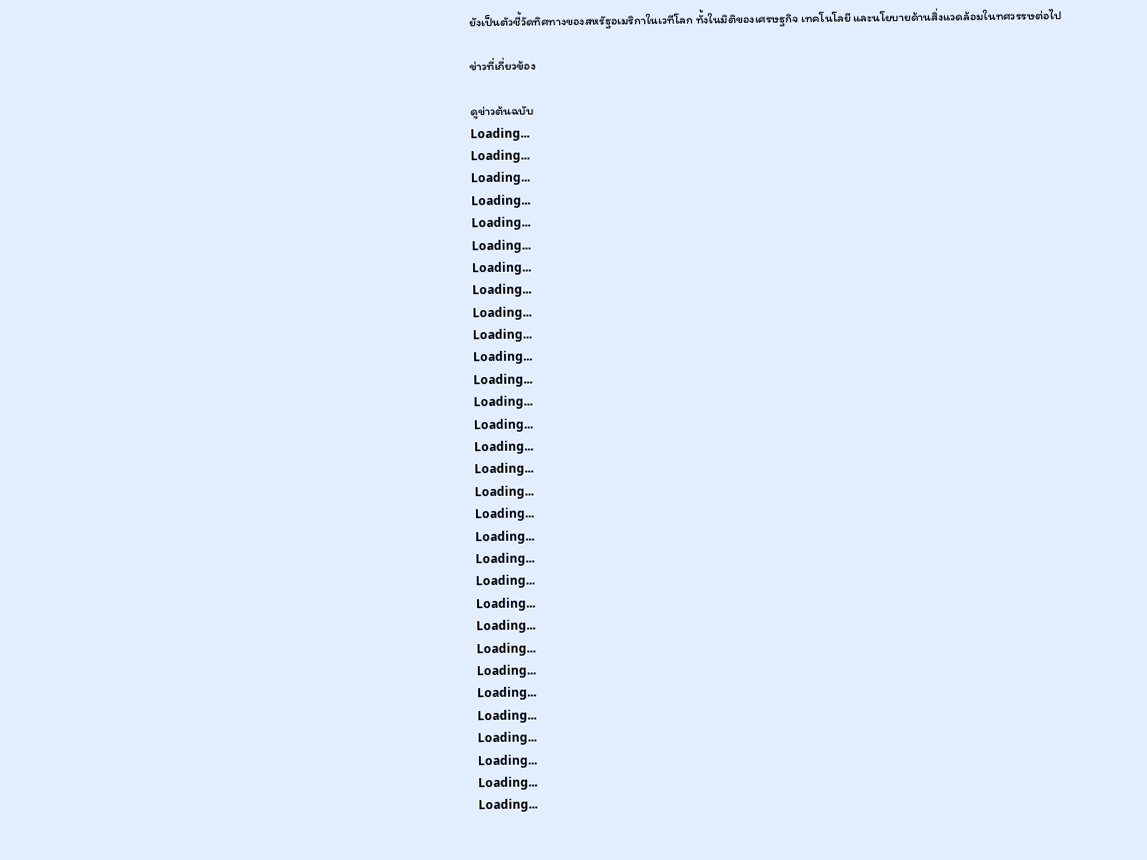ยังเป็นตัวชี้วัดทิศทางของสหรัฐอเมริกาในเวทีโลก ทั้งในมิติของเศรษฐกิจ เทคโนโลยี และนโยบายด้านสิ่งแวดล้อมในทศวรรษต่อไป

ข่าวที่เกี่ยวข้อง

ดูข่าวต้นฉบับ
Loading...
Loading...
Loading...
Loading...
Loading...
Loading...
Loading...
Loading...
Loading...
Loading...
Loading...
Loading...
Loading...
Loading...
Loading...
Loading...
Loading...
Loading...
Loading...
Loading...
Loading...
Loading...
Loading...
Loading...
Loading...
Loading...
Loading...
Loading...
Loading...
Loading...
Loading...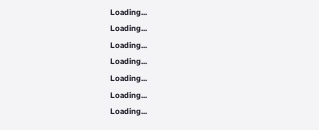Loading...
Loading...
Loading...
Loading...
Loading...
Loading...
Loading...